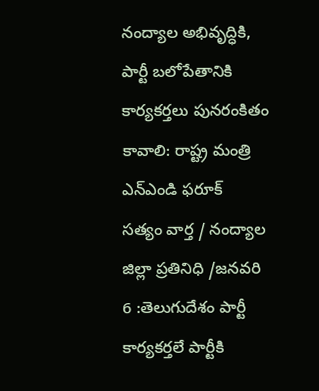నంద్యాల అభివృద్ధికి, పార్టీ బలోపేతానికి కార్యకర్తలు పునరంకితం కావాలి: రాష్ట్ర మంత్రి ఎన్ఎండి ఫరూక్
సత్యం వార్త / నంద్యాల జిల్లా ప్రతినిధి /జనవరి 6 :తెలుగుదేశం పార్టీ కార్యకర్తలే పార్టీకి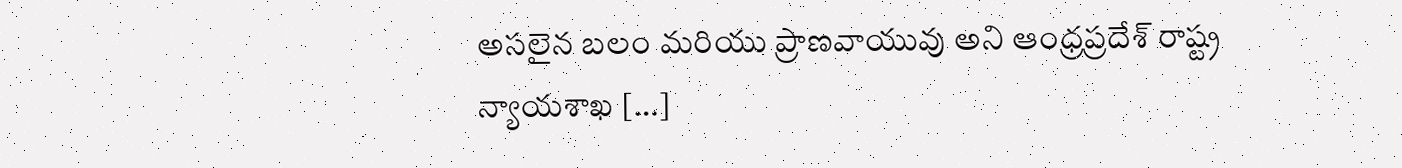అసలైన బలం మరియు ప్రాణవాయువు అని ఆంధ్రప్రదేశ్ రాష్ట్ర న్యాయశాఖ […]